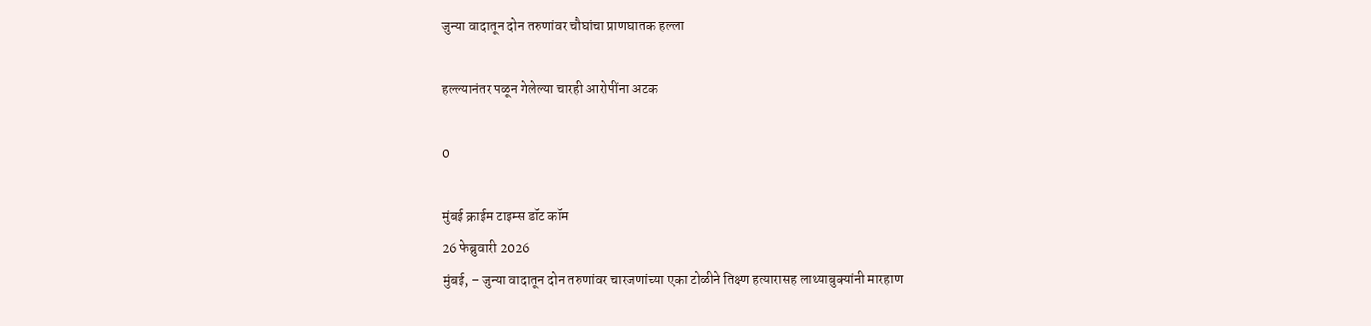जुन्या वादातून दोन तरुणांवर चौघांचा प्राणघातक हल्ला

हल्ल्यानंतर पळून गेलेल्या चारही आरोपींना अटक

0

मुंबई क्राईम टाइम्स डॉट कॉम
26 फेब्रुवारी 2026
मुंबई, – जुन्या वादातून दोन तरुणांवर चारजणांच्या एका टोळीने तिक्ष्ण हत्यारासह लाथ्याबुक्यांनी मारहाण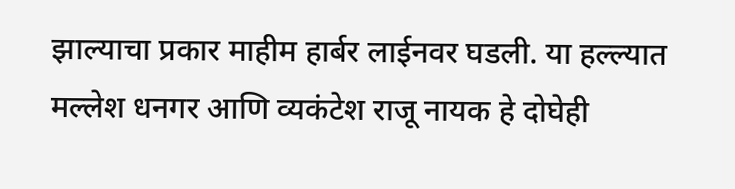झाल्याचा प्रकार माहीम हार्बर लाईनवर घडली. या हल्ल्यात मल्लेश धनगर आणि व्यकंटेश राजू नायक हे दोघेही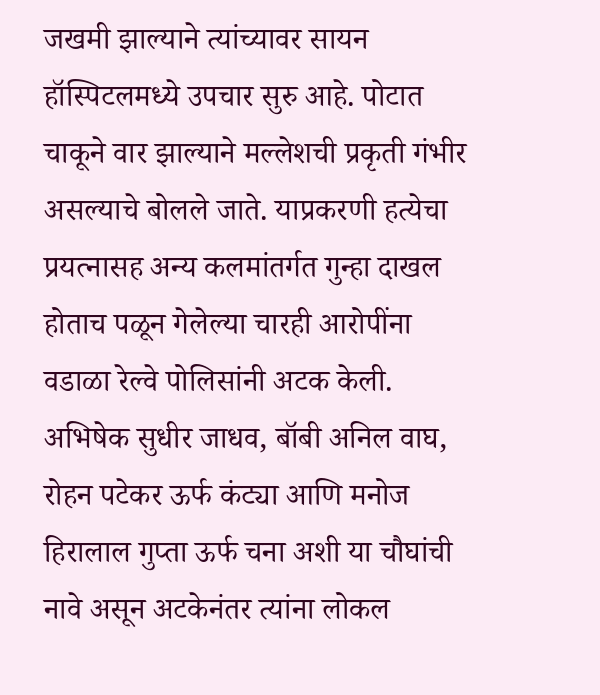जखमी झाल्याने त्यांच्यावर सायन हॉस्पिटलमध्ये उपचार सुरु आहे. पोटात चाकूने वार झाल्याने मल्लेशची प्रकृती गंभीर असल्याचे बोलले जाते. याप्रकरणी हत्येचा प्रयत्नासह अन्य कलमांतर्गत गुन्हा दाखल होताच पळून गेलेल्या चारही आरोपींना वडाळा रेल्वे पोलिसांनी अटक केली. अभिषेक सुधीर जाधव, बॉबी अनिल वाघ, रोहन पटेकर ऊर्फ कंट्या आणि मनोज हिरालाल गुप्ता ऊर्फ चना अशी या चौघांची नावे असून अटकेनंतर त्यांना लोकल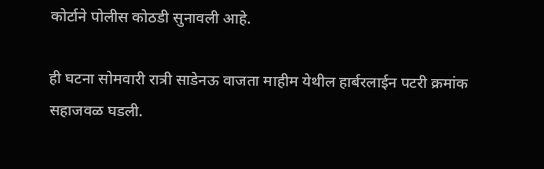कोर्टाने पोलीस कोठडी सुनावली आहे.

ही घटना सोमवारी रात्री साडेनऊ वाजता माहीम येथील हार्बरलाईन पटरी क्रमांक सहाजवळ घडली.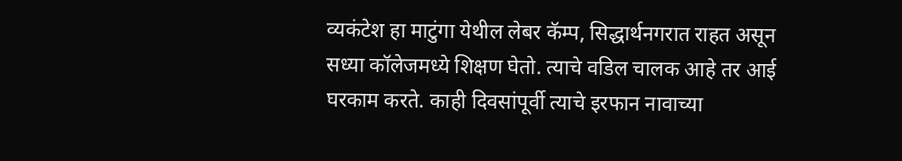व्यकंटेश हा माटुंगा येथील लेबर कॅम्प, सिद्धार्थनगरात राहत असून सध्या कॉलेजमध्ये शिक्षण घेतो. त्याचे वडिल चालक आहे तर आई घरकाम करते. काही दिवसांपूर्वी त्याचे इरफान नावाच्या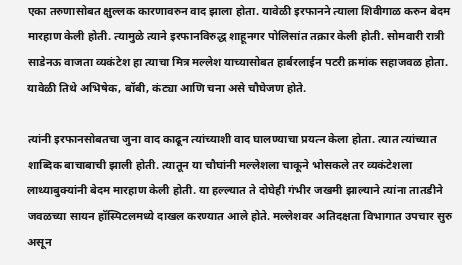एका तरुणासोबत क्षुल्लक कारणावरुन वाद झाला होता. यावेळी इरफानने त्याला शिवीगाळ करुन बेदम मारहाण केली होती. त्यामुळे त्याने इरफानविरुद्ध शाहूनगर पोलिसांत तक्रार केली होती. सोमवारी रात्री साडेनऊ वाजता व्यकंटेश हा त्याचा मित्र मल्लेश याच्यासोबत हार्बरलाईन पटरी क्रमांक सहाजवळ होता. यावेळी तिथे अभिषेक, बॉबी, कंट्या आणि चना असे चौघेजण होते.

त्यांनी इरफानसोबतचा जुना वाद काढून त्यांच्याशी वाद घालण्याचा प्रयत्न केला होता. त्यात त्यांच्यात शाब्दिक बाचाबाची झाली होती. त्यातून या चौघांनी मल्लेशला चाकूने भोसकले तर व्यकंटेशला लाथ्याबुक्यांनी बेदम मारहाण केली होती. या हल्ल्यात ते दोघेही गंभीर जखमी झाल्याने त्यांना तातडीने जवळच्या सायन हॉस्पिटलमध्ये दाखल करण्यात आले होते. मल्लेशवर अतिदक्षता विभागात उपचार सुरु असून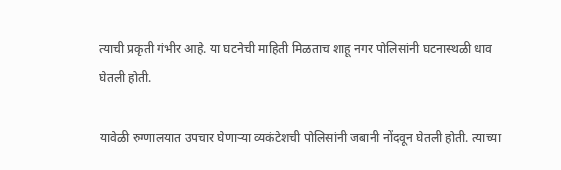त्याची प्रकृती गंभीर आहे. या घटनेची माहिती मिळताच शाहू नगर पोलिसांनी घटनास्थळी धाव घेतली होती.

यावेळी रुग्णालयात उपचार घेणार्‍या व्यकंटेशची पोलिसांनी जबानी नोंदवून घेतली होती. त्याच्या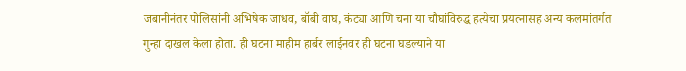जबानीनंतर पोलिसांनी अभिषेक जाधव, बॉबी वाघ, कंट्या आणि चना या चौघांविरुद्ध हत्येचा प्रयत्नासह अन्य कलमांतर्गत गुन्हा दाखल केला होता. ही घटना माहीम हार्बर लाईनवर ही घटना घडल्याने या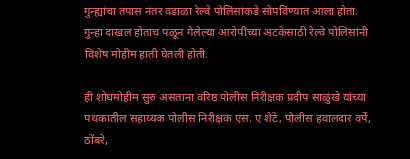गुन्ह्यांचा तपास नंतर वडाळा रेल्वे पोलिसांकडे सोपविण्यात आला होता. गुन्हा दाखल होताच पळून गेलेल्या आरोपींच्या अटकेसाठी रेल्वे पोलिसांनी विशेष मोहीम हाती घेतली होती.

ही शोधमोहीम सुरु असताना वरिष्ठ पोलीस निरीक्षक प्रदीप साळुंखे यांच्या पथकातील सहाय्यक पोलीस निरीक्षक एस. ए शेटे, पोलीस हवालदार वर्पे, ठोंबरे,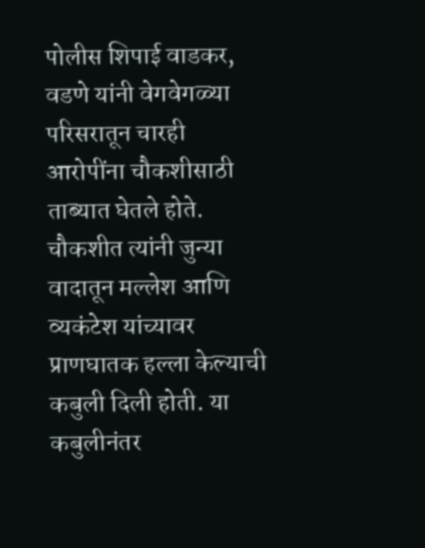पोलीस शिपाई वाडकर, वडणे यांनी वेगवेगळ्या परिसरातून चारही आरोपींना चौकशीसाठी ताब्यात घेतले होते. चौकशीत त्यांनी जुन्या वादातून मल्लेश आणि व्यकंटेश यांच्यावर प्राणघातक हल्ला केल्याची कबुली दिली होती. या कबुलीनंतर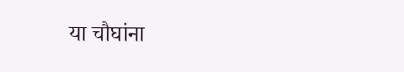या चौघांना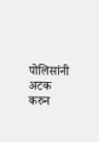पोलिसांनी अटक करुन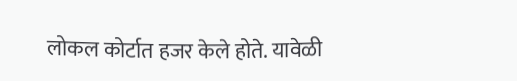लोकल कोर्टात हजर केले होते. यावेळी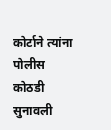कोर्टाने त्यांना पोलीस कोठडी सुनावली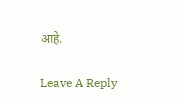आहे.

Leave A Reply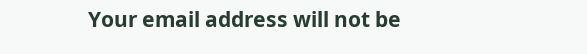Your email address will not be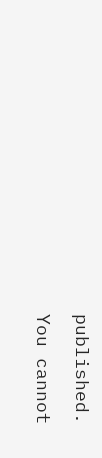published.

You cannot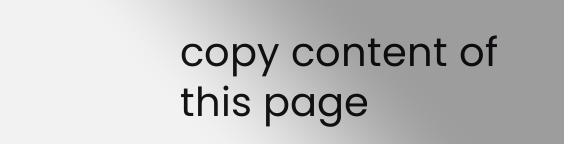copy content of this page